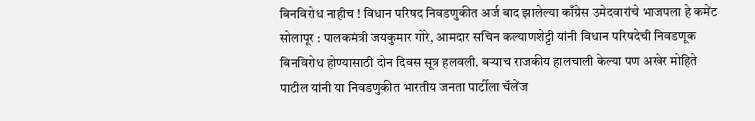बिनविरोध नाहीच ! विधान परिषद निवडणुकीत अर्ज बाद झालेल्या काँग्रेस उमेदवारांचे भाजपला हे कमेंट
सोलापूर : पालकमंत्री जयकुमार गोरे, आमदार सचिन कल्याणशेट्टी यांनी विधान परिषदेची निवडणूक बिनविरोध होण्यासाठी दोन दिवस सूत्र हलवली. बऱ्याच राजकीय हालचाली केल्या पण अखेर मोहिते पाटील यांनी या निवडणुकीत भारतीय जनता पार्टीला चॅलेंज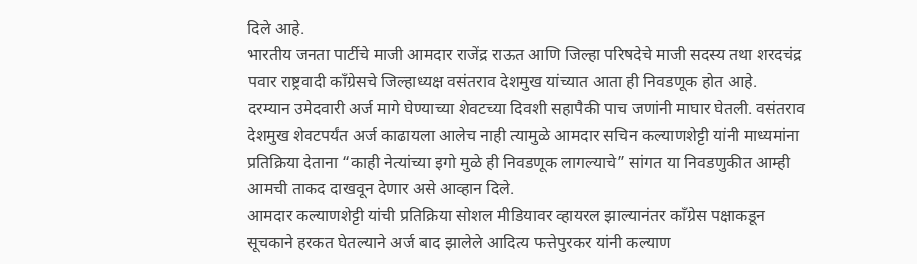दिले आहे.
भारतीय जनता पार्टीचे माजी आमदार राजेंद्र राऊत आणि जिल्हा परिषदेचे माजी सदस्य तथा शरदचंद्र पवार राष्ट्रवादी काँग्रेसचे जिल्हाध्यक्ष वसंतराव देशमुख यांच्यात आता ही निवडणूक होत आहे.
दरम्यान उमेदवारी अर्ज मागे घेण्याच्या शेवटच्या दिवशी सहापैकी पाच जणांनी माघार घेतली. वसंतराव देशमुख शेवटपर्यंत अर्ज काढायला आलेच नाही त्यामुळे आमदार सचिन कल्याणशेट्टी यांनी माध्यमांना प्रतिक्रिया देताना “काही नेत्यांच्या इगो मुळे ही निवडणूक लागल्याचे” सांगत या निवडणुकीत आम्ही आमची ताकद दाखवून देणार असे आव्हान दिले.
आमदार कल्याणशेट्टी यांची प्रतिक्रिया सोशल मीडियावर व्हायरल झाल्यानंतर काँग्रेस पक्षाकडून सूचकाने हरकत घेतल्याने अर्ज बाद झालेले आदित्य फत्तेपुरकर यांनी कल्याण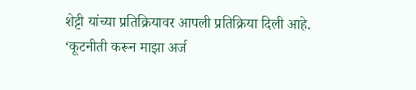शेट्टी यांच्या प्रतिक्रियावर आपली प्रतिक्रिया दिली आहे.
‘कूटनीती करून माझा अर्ज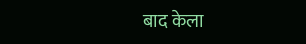बाद केला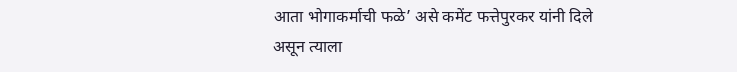आता भोगाकर्माची फळे’ असे कमेंट फत्तेपुरकर यांनी दिले असून त्याला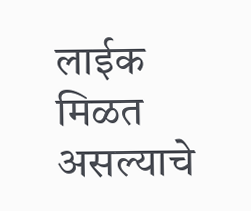लाईक मिळत असल्याचे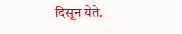दिसून येते.